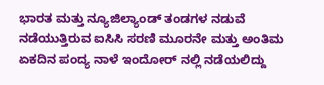ಭಾರತ ಮತ್ತು ನ್ಯೂಜಿಲ್ಯಾಂಡ್ ತಂಡಗಳ ನಡುವೆ ನಡೆಯುತ್ತಿರುವ ಐಸಿಸಿ ಸರಣಿ ಮೂರನೇ ಮತ್ತು ಅಂತಿಮ ಏಕದಿನ ಪಂದ್ಯ ನಾಳೆ ಇಂದೋರ್ ನಲ್ಲಿ ನಡೆಯಲಿದ್ದು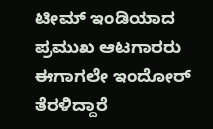ಟೀಮ್ ಇಂಡಿಯಾದ ಪ್ರಮುಖ ಆಟಗಾರರು ಈಗಾಗಲೇ ಇಂದೋರ್ ತೆರಳಿದ್ದಾರೆ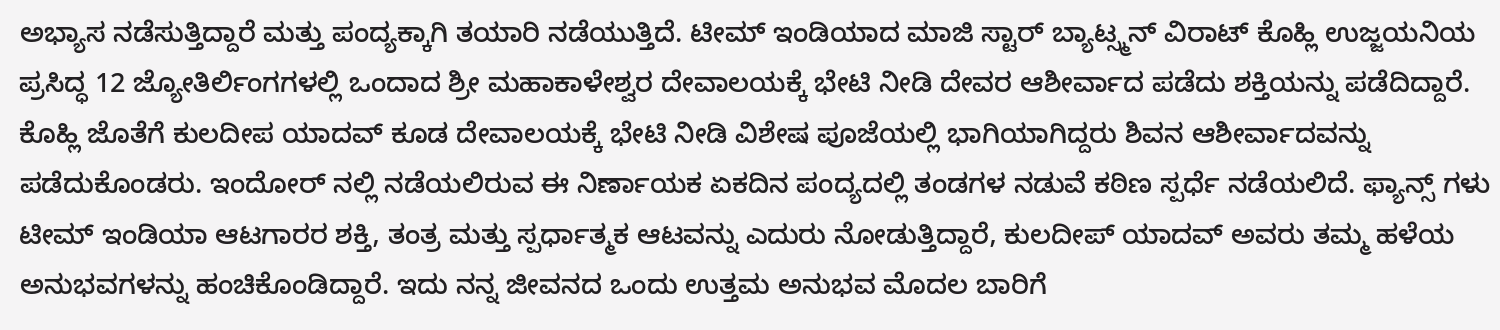ಅಭ್ಯಾಸ ನಡೆಸುತ್ತಿದ್ದಾರೆ ಮತ್ತು ಪಂದ್ಯಕ್ಕಾಗಿ ತಯಾರಿ ನಡೆಯುತ್ತಿದೆ. ಟೀಮ್ ಇಂಡಿಯಾದ ಮಾಜಿ ಸ್ಟಾರ್ ಬ್ಯಾಟ್ಸ್ಮನ್ ವಿರಾಟ್ ಕೊಹ್ಲಿ ಉಜ್ಜಯನಿಯ ಪ್ರಸಿದ್ಧ 12 ಜ್ಯೋತಿರ್ಲಿಂಗಗಳಲ್ಲಿ ಒಂದಾದ ಶ್ರೀ ಮಹಾಕಾಳೇಶ್ವರ ದೇವಾಲಯಕ್ಕೆ ಭೇಟಿ ನೀಡಿ ದೇವರ ಆಶೀರ್ವಾದ ಪಡೆದು ಶಕ್ತಿಯನ್ನು ಪಡೆದಿದ್ದಾರೆ. ಕೊಹ್ಲಿ ಜೊತೆಗೆ ಕುಲದೀಪ ಯಾದವ್ ಕೂಡ ದೇವಾಲಯಕ್ಕೆ ಭೇಟಿ ನೀಡಿ ವಿಶೇಷ ಪೂಜೆಯಲ್ಲಿ ಭಾಗಿಯಾಗಿದ್ದರು ಶಿವನ ಆಶೀರ್ವಾದವನ್ನು ಪಡೆದುಕೊಂಡರು. ಇಂದೋರ್ ನಲ್ಲಿ ನಡೆಯಲಿರುವ ಈ ನಿರ್ಣಾಯಕ ಏಕದಿನ ಪಂದ್ಯದಲ್ಲಿ ತಂಡಗಳ ನಡುವೆ ಕಠಿಣ ಸ್ಪರ್ಧೆ ನಡೆಯಲಿದೆ. ಫ್ಯಾನ್ಸ್ ಗಳು ಟೀಮ್ ಇಂಡಿಯಾ ಆಟಗಾರರ ಶಕ್ತಿ, ತಂತ್ರ ಮತ್ತು ಸ್ಪರ್ಧಾತ್ಮಕ ಆಟವನ್ನು ಎದುರು ನೋಡುತ್ತಿದ್ದಾರೆ, ಕುಲದೀಪ್ ಯಾದವ್ ಅವರು ತಮ್ಮ ಹಳೆಯ ಅನುಭವಗಳನ್ನು ಹಂಚಿಕೊಂಡಿದ್ದಾರೆ. ಇದು ನನ್ನ ಜೀವನದ ಒಂದು ಉತ್ತಮ ಅನುಭವ ಮೊದಲ ಬಾರಿಗೆ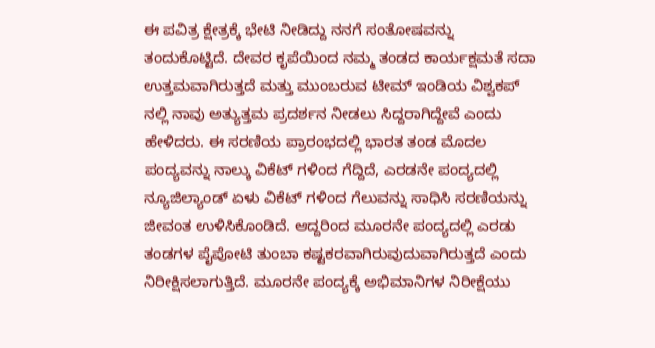ಈ ಪವಿತ್ರ ಕ್ಷೇತ್ರಕ್ಕೆ ಭೇಟಿ ನೀಡಿದ್ದು ನನಗೆ ಸಂತೋಷವನ್ನು ತಂದುಕೊಟ್ಟಿದೆ. ದೇವರ ಕೃಪೆಯಿಂದ ನಮ್ಮ ತಂಡದ ಕಾರ್ಯಕ್ಷಮತೆ ಸದಾ ಉತ್ತಮವಾಗಿರುತ್ತದೆ ಮತ್ತು ಮುಂಬರುವ ಟೀಮ್ ಇಂಡಿಯ ವಿಶ್ವಕಪ್ ನಲ್ಲಿ ನಾವು ಅತ್ಯುತ್ತಮ ಪ್ರದರ್ಶನ ನೀಡಲು ಸಿದ್ದರಾಗಿದ್ದೇವೆ ಎಂದು ಹೇಳಿದರು. ಈ ಸರಣಿಯ ಪ್ರಾರಂಭದಲ್ಲಿ ಭಾರತ ತಂಡ ಮೊದಲ ಪಂದ್ಯವನ್ನು ನಾಲ್ಕು ವಿಕೆಟ್ ಗಳಿಂದ ಗೆದ್ದಿದೆ, ಎರಡನೇ ಪಂದ್ಯದಲ್ಲಿ ನ್ಯೂಜಿಲ್ಯಾಂಡ್ ಏಳು ವಿಕೆಟ್ ಗಳಿಂದ ಗೆಲುವನ್ನು ಸಾಧಿಸಿ ಸರಣಿಯನ್ನು ಜೀವಂತ ಉಳಿಸಿಕೊಂಡಿದೆ. ಆದ್ದರಿಂದ ಮೂರನೇ ಪಂದ್ಯದಲ್ಲಿ ಎರಡು ತಂಡಗಳ ಪೈಪೋಟಿ ತುಂಬಾ ಕಷ್ಟಕರವಾಗಿರುವುದುವಾಗಿರುತ್ತದೆ ಎಂದು ನಿರೀಕ್ಷಿಸಲಾಗುತ್ತಿದೆ. ಮೂರನೇ ಪಂದ್ಯಕ್ಕೆ ಅಭಿಮಾನಿಗಳ ನಿರೀಕ್ಷೆಯು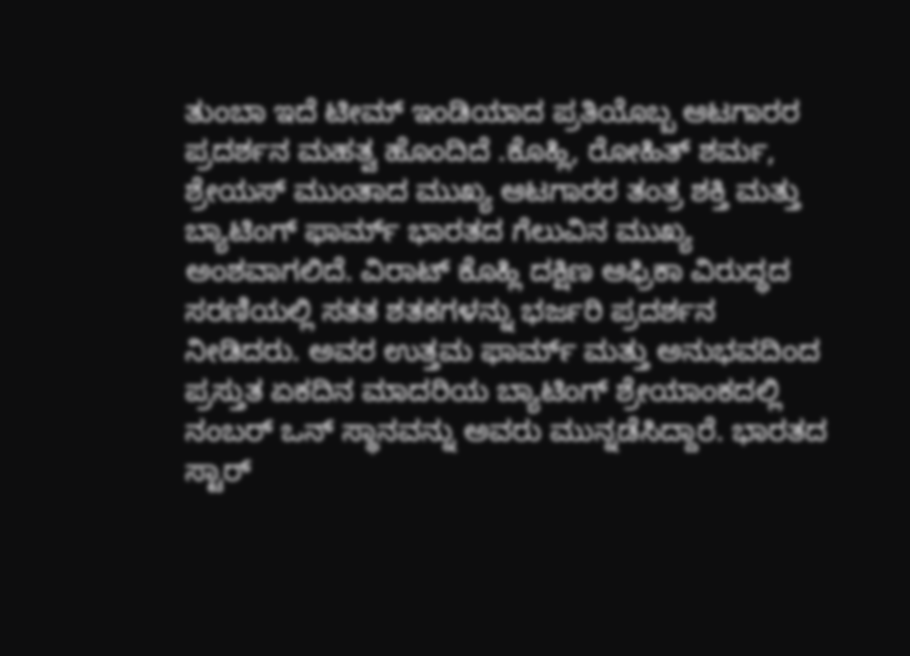ತುಂಬಾ ಇದೆ ಟೀಮ್ ಇಂಡಿಯಾದ ಪ್ರತಿಯೊಬ್ಬ ಆಟಗಾರರ ಪ್ರದರ್ಶನ ಮಹತ್ವ ಹೊಂದಿದೆ .ಕೊಹ್ಲಿ, ರೋಹಿತ್ ಶರ್ಮ, ಶ್ರೇಯಸ್ ಮುಂತಾದ ಮುಖ್ಯ ಆಟಗಾರರ ತಂತ್ರ ಶಕ್ತಿ ಮತ್ತು ಬ್ಯಾಟಿಂಗ್ ಫಾರ್ಮ್ ಭಾರತದ ಗೆಲುವಿನ ಮುಖ್ಯ ಅಂಶವಾಗಲಿದೆ. ವಿರಾಟ್ ಕೊಹ್ಲಿ ದಕ್ಷಿಣ ಆಫ್ರಿಕಾ ವಿರುದ್ಧದ ಸರಣಿಯಲ್ಲಿ ಸತತ ಶತಕಗಳನ್ನು ಭರ್ಜರಿ ಪ್ರದರ್ಶನ ನೀಡಿದರು. ಅವರ ಉತ್ತಮ ಫಾರ್ಮ್ ಮತ್ತು ಅನುಭವದಿಂದ ಪ್ರಸ್ತುತ ಏಕದಿನ ಮಾದರಿಯ ಬ್ಯಾಟಿಂಗ್ ಶ್ರೇಯಾಂಕದಲ್ಲಿ ನಂಬರ್ ಒನ್ ಸ್ಥಾನವನ್ನು ಅವರು ಮುನ್ನಡೆಸಿದ್ದಾರೆ. ಭಾರತದ ಸ್ಟಾರ್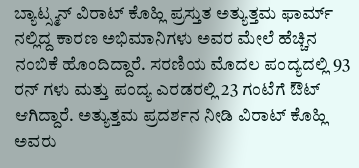ಬ್ಯಾಟ್ಸ್ಮನ್ ವಿರಾಟ್ ಕೊಹ್ಲಿ ಪ್ರಸ್ತುತ ಅತ್ಯುತ್ತಮ ಫಾರ್ಮ್ ನಲ್ಲಿದ್ದ ಕಾರಣ ಅಭಿಮಾನಿಗಳು ಅವರ ಮೇಲೆ ಹೆಚ್ಚಿನ ನಂಬಿಕೆ ಹೊಂದಿದ್ದಾರೆ. ಸರಣಿಯ ಮೊದಲ ಪಂದ್ಯದಲ್ಲಿ 93 ರನ್ ಗಳು ಮತ್ತು ಪಂದ್ಯ ಎರಡರಲ್ಲಿ 23 ಗಂಟೆಗೆ ಔಟ್ ಆಗಿದ್ದಾರೆ. ಅತ್ಯುತ್ತಮ ಪ್ರದರ್ಶನ ನೀಡಿ ವಿರಾಟ್ ಕೊಹ್ಲಿ ಅವರು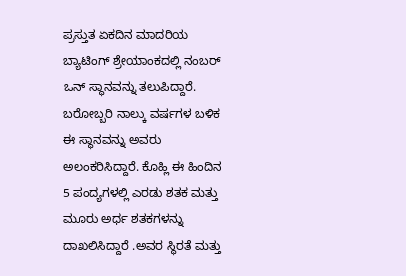ಪ್ರಸ್ತುತ ಏಕದಿನ ಮಾದರಿಯ ಬ್ಯಾಟಿಂಗ್ ಶ್ರೇಯಾಂಕದಲ್ಲಿ ನಂಬರ್ ಒನ್ ಸ್ಥಾನವನ್ನು ತಲುಪಿದ್ದಾರೆ. ಬರೋಬ್ಬರಿ ನಾಲ್ಕು ವರ್ಷಗಳ ಬಳಿಕ ಈ ಸ್ಥಾನವನ್ನು ಅವರು ಅಲಂಕರಿಸಿದ್ದಾರೆ. ಕೊಹ್ಲಿ ಈ ಹಿಂದಿನ 5 ಪಂದ್ಯಗಳಲ್ಲಿ ಎರಡು ಶತಕ ಮತ್ತು ಮೂರು ಅರ್ಧ ಶತಕಗಳನ್ನು ದಾಖಲಿಸಿದ್ದಾರೆ .ಅವರ ಸ್ಥಿರತೆ ಮತ್ತು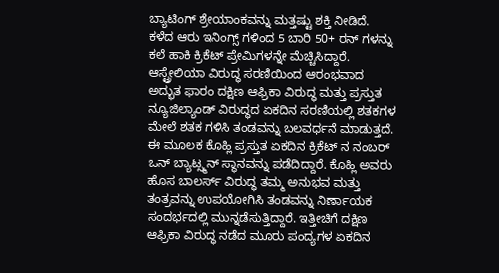ಬ್ಯಾಟಿಂಗ್ ಶ್ರೇಯಾಂಕವನ್ನು ಮತ್ತಷ್ಟು ಶಕ್ತಿ ನೀಡಿದೆ. ಕಳೆದ ಆರು ಇನಿಂಗ್ಸ್ ಗಳಿಂದ 5 ಬಾರಿ 50+ ರನ್ ಗಳನ್ನು ಕಲೆ ಹಾಕಿ ಕ್ರಿಕೆಟ್ ಪ್ರೇಮಿಗಳನ್ನೇ ಮೆಚ್ಚಿಸಿದ್ದಾರೆ. ಆಸ್ಟ್ರೇಲಿಯಾ ವಿರುದ್ಧ ಸರಣಿಯಿಂದ ಆರಂಭವಾದ ಅದ್ಭುತ ಫಾರಂ ದಕ್ಷಿಣ ಆಫ್ರಿಕಾ ವಿರುದ್ಧ ಮತ್ತು ಪ್ರಸ್ತುತ ನ್ಯೂಜಿಲ್ಯಾಂಡ್ ವಿರುದ್ಧದ ಏಕದಿನ ಸರಣಿಯಲ್ಲಿ ಶತಕಗಳ ಮೇಲೆ ಶತಕ ಗಳಿಸಿ ತಂಡವನ್ನು ಬಲವರ್ಧನೆ ಮಾಡುತ್ತದೆ. ಈ ಮೂಲಕ ಕೊಹ್ಲಿ ಪ್ರಸ್ತುತ ಏಕದಿನ ಕ್ರಿಕೆಟ್ ನ ನಂಬರ್ ಒನ್ ಬ್ಯಾಟ್ಸ್ಮನ್ ಸ್ಥಾನವನ್ನು ಪಡೆದಿದ್ದಾರೆ. ಕೊಹ್ಲಿ ಅವರು ಹೊಸ ಬಾಲರ್ಸ್ ವಿರುದ್ಧ ತಮ್ಮ ಅನುಭವ ಮತ್ತು ತಂತ್ರವನ್ನು ಉಪಯೋಗಿಸಿ ತಂಡವನ್ನು ನಿರ್ಣಾಯಕ ಸಂದರ್ಭದಲ್ಲಿ ಮುನ್ನಡೆಸುತ್ತಿದ್ದಾರೆ. ಇತ್ತೀಚಿಗೆ ದಕ್ಷಿಣ ಆಫ್ರಿಕಾ ವಿರುದ್ಧ ನಡೆದ ಮೂರು ಪಂದ್ಯಗಳ ಏಕದಿನ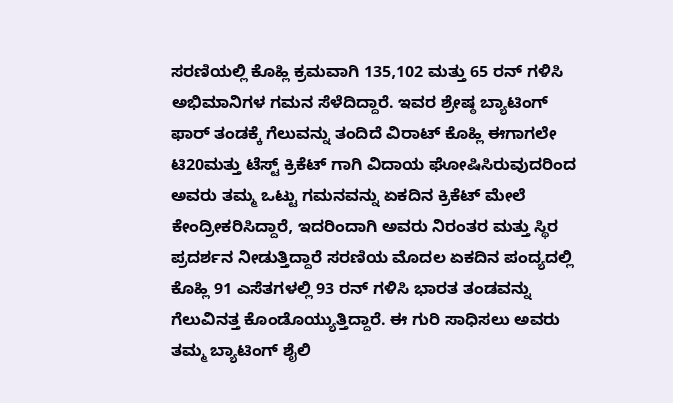ಸರಣಿಯಲ್ಲಿ ಕೊಹ್ಲಿ ಕ್ರಮವಾಗಿ 135,102 ಮತ್ತು 65 ರನ್ ಗಳಿಸಿ ಅಭಿಮಾನಿಗಳ ಗಮನ ಸೆಳೆದಿದ್ದಾರೆ. ಇವರ ಶ್ರೇಷ್ಠ ಬ್ಯಾಟಿಂಗ್ ಫಾರ್ ತಂಡಕ್ಕೆ ಗೆಲುವನ್ನು ತಂದಿದೆ ವಿರಾಟ್ ಕೊಹ್ಲಿ ಈಗಾಗಲೇ ಟಿ20ಮತ್ತು ಟೆಸ್ಟ್ ಕ್ರಿಕೆಟ್ ಗಾಗಿ ವಿದಾಯ ಘೋಷಿಸಿರುವುದರಿಂದ ಅವರು ತಮ್ಮ ಒಟ್ಟು ಗಮನವನ್ನು ಏಕದಿನ ಕ್ರಿಕೆಟ್ ಮೇಲೆ ಕೇಂದ್ರೀಕರಿಸಿದ್ದಾರೆ, ಇದರಿಂದಾಗಿ ಅವರು ನಿರಂತರ ಮತ್ತು ಸ್ಥಿರ ಪ್ರದರ್ಶನ ನೀಡುತ್ತಿದ್ದಾರೆ ಸರಣಿಯ ಮೊದಲ ಏಕದಿನ ಪಂದ್ಯದಲ್ಲಿ ಕೊಹ್ಲಿ 91 ಎಸೆತಗಳಲ್ಲಿ 93 ರನ್ ಗಳಿಸಿ ಭಾರತ ತಂಡವನ್ನು ಗೆಲುವಿನತ್ತ ಕೊಂಡೊಯ್ಯುತ್ತಿದ್ದಾರೆ. ಈ ಗುರಿ ಸಾಧಿಸಲು ಅವರು ತಮ್ಮ ಬ್ಯಾಟಿಂಗ್ ಶೈಲಿ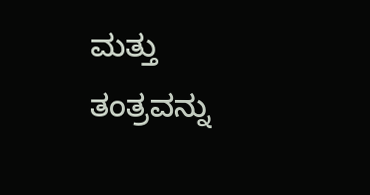ಮತ್ತು ತಂತ್ರವನ್ನು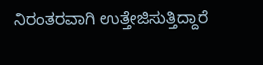ನಿರಂತರವಾಗಿ ಉತ್ತೇಜಿಸುತ್ತಿದ್ದಾರೆ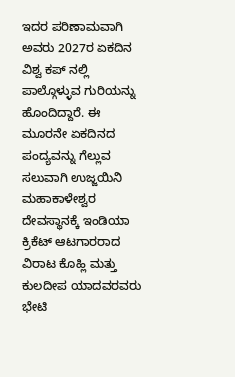ಇದರ ಪರಿಣಾಮವಾಗಿ ಅವರು 2027ರ ಏಕದಿನ ವಿಶ್ವ ಕಪ್ ನಲ್ಲಿ ಪಾಲ್ಗೊಳ್ಳುವ ಗುರಿಯನ್ನು ಹೊಂದಿದ್ದಾರೆ. ಈ ಮೂರನೇ ಏಕದಿನದ ಪಂದ್ಯವನ್ನು ಗೆಲ್ಲುವ ಸಲುವಾಗಿ ಉಜ್ಜಯಿನಿ ಮಹಾಕಾಳೇಶ್ವರ ದೇವಸ್ಥಾನಕ್ಕೆ ಇಂಡಿಯಾ ಕ್ರಿಕೆಟ್ ಆಟಗಾರರಾದ ವಿರಾಟ ಕೊಹ್ಲಿ ಮತ್ತು ಕುಲದೀಪ ಯಾದವರವರು ಭೇಟಿ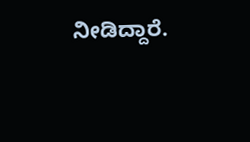ನೀಡಿದ್ದಾರೆ.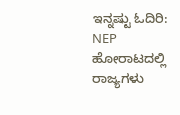ಇನ್ನಷ್ಟು ಓದಿರಿ:
NEP ಹೋರಾಟದಲ್ಲಿ ರಾಜ್ಯಗಳು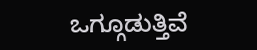ಒಗ್ಗೂಡುತ್ತಿವೆ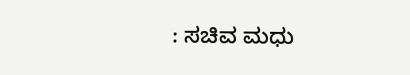: ಸಚಿವ ಮಧು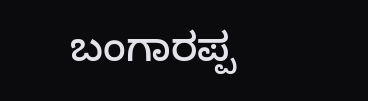ಬಂಗಾರಪ್ಪ